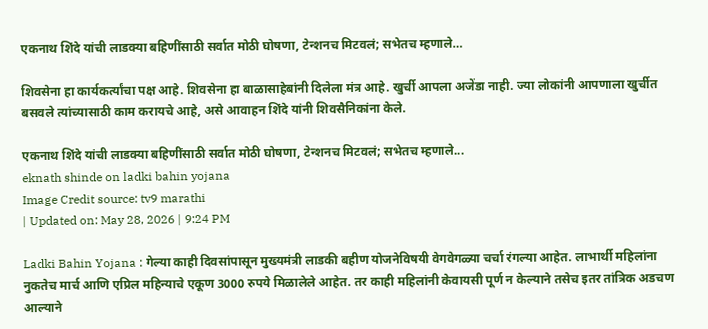एकनाथ शिंदे यांची लाडक्या बहिणींसाठी सर्वात मोठी घोषणा, टेन्शनच मिटवलं; सभेतच म्हणाले…

शिवसेना हा कार्यकर्त्यांचा पक्ष आहे. शिवसेना हा बाळासाहेबांनी दिलेला मंत्र आहे. खुर्ची आपला अजेंडा नाही. ज्या लोकांनी आपणाला खुर्चीत बसवले त्यांच्यासाठी काम करायचे आहे, असे आवाहन शिंदे यांनी शिवसैनिकांना केले.

एकनाथ शिंदे यांची लाडक्या बहिणींसाठी सर्वात मोठी घोषणा, टेन्शनच मिटवलं; सभेतच म्हणाले...
eknath shinde on ladki bahin yojana
Image Credit source: tv9 marathi
| Updated on: May 28, 2026 | 9:24 PM

Ladki Bahin Yojana : गेल्या काही दिवसांपासून मुख्यमंत्री लाडकी बहीण योजनेविषयी वेगवेगळ्या चर्चा रंगल्या आहेत. लाभार्थी महिलांना नुकतेच मार्च आणि एप्रिल महिन्याचे एकूण 3000 रुपये मिळालेले आहेत. तर काही महिलांनी केवायसी पूर्ण न केल्याने तसेच इतर तांत्रिक अडचण आल्याने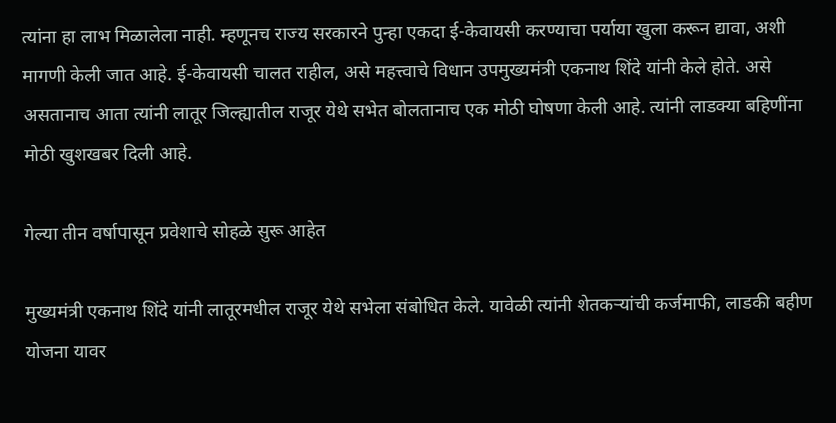त्यांना हा लाभ मिळालेला नाही. म्हणूनच राज्य सरकारने पुन्हा एकदा ई-केवायसी करण्याचा पर्याया खुला करून द्यावा, अशी मागणी केली जात आहे. ई-केवायसी चालत राहील, असे महत्त्वाचे विधान उपमुख्यमंत्री एकनाथ शिंदे यांनी केले होते. असे असतानाच आता त्यांनी लातूर जिल्ह्यातील राजूर येथे सभेत बोलतानाच एक मोठी घोषणा केली आहे. त्यांनी लाडक्या बहिणींना मोठी खुशखबर दिली आहे.

गेल्या तीन वर्षापासून प्रवेशाचे सोहळे सुरू आहेत

मुख्यमंत्री एकनाथ शिंदे यांनी लातूरमधील राजूर येथे सभेला संबोधित केले. यावेळी त्यांनी शेतकऱ्यांची कर्जमाफी, लाडकी बहीण योजना यावर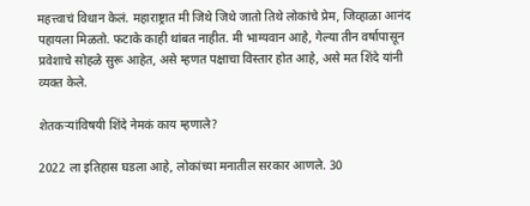महत्त्वाचं विधान केलं. महाराष्ट्रात मी जिथे जिथे जातो तिथे लोकांचे प्रेम, जिव्हाळा आनंद पहायला मिळतो. फटाके काही थांबत नाहीत. मी भाग्यवान आहे, गेल्या तीन वर्षापासून प्रवेशाचे सोहळे सुरू आहेत, असे म्हणत पक्षाचा विस्तार होत आहे, असे मत शिंदे यांनी व्यक्त केले.

शेतकऱ्यांविषयी शिंदे नेमकं काय म्हणाले?

2022 ला इतिहास घडला आहे, लोकांच्या मनातील सरकार आणले. 30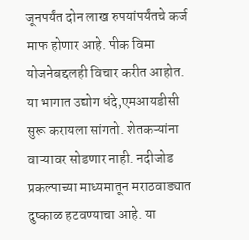जूनपर्यंत दोन लाख रुपयांपर्यंतचे कर्ज माफ होणार आहे. पीक विमा योजनेबद्दलही विचार करीत आहोत. या भागात उद्योग धंदे,एमआयडीसी सुरू करायला सांगतो. शेतकऱ्यांना वाऱ्यावर सोडणार नाही. नदीजोड प्रकल्पाच्या माध्यमातून मराठवाड्यात दुष्काळ हटवण्याचा आहे. या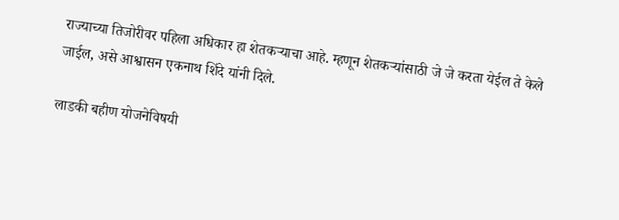राज्याच्या तिजोरीवर पहिला अधिकार हा शेतकऱ्याचा आहे. म्हणून शेतकऱ्यांसाठी जे जे करता येईल ते केले जाईल, असे आश्वासन एकनाथ शिंदे यांनी दिले.

लाडकी बहीण योजनेविषयी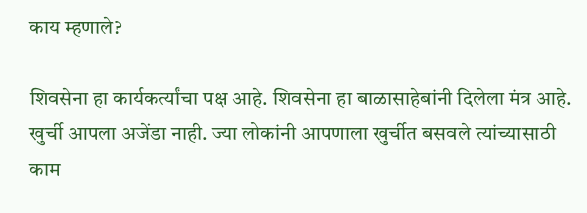काय म्हणाले?

शिवसेना हा कार्यकर्त्यांचा पक्ष आहे. शिवसेना हा बाळासाहेबांनी दिलेला मंत्र आहे. खुर्ची आपला अजेंडा नाही. ज्या लोकांनी आपणाला खुर्चीत बसवले त्यांच्यासाठी काम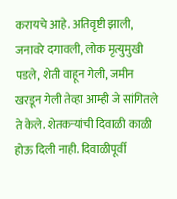करायचे आहे. अतिवृष्टी झाली, जनावरे दगावली, लोक मृत्युमुखी पडले, शेती वाहून गेली, जमीन खरडून गेली तेव्हा आम्ही जे सांगितले ते केले. शेतकऱ्यांची दिवाळी काळी होऊ दिली नाही. दिवाळीपूर्वी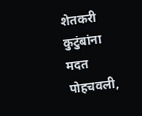शेतकरी कुटुंबांना मदत पोहचवली,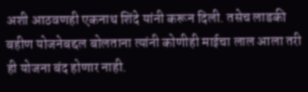अशी आठवणही एकनाथ शिंदे यांनी करून दिली. तसेच लाडकी बहीण योजनेबद्दल बोलताना त्यांनी कोणीही माईचा लाल आला तरी ही योजना बंद होणार नाही.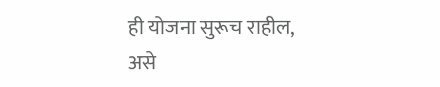ही योजना सुरूच राहील, असे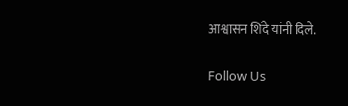आश्वासन शिंदे यांनी दिले.

Follow Us